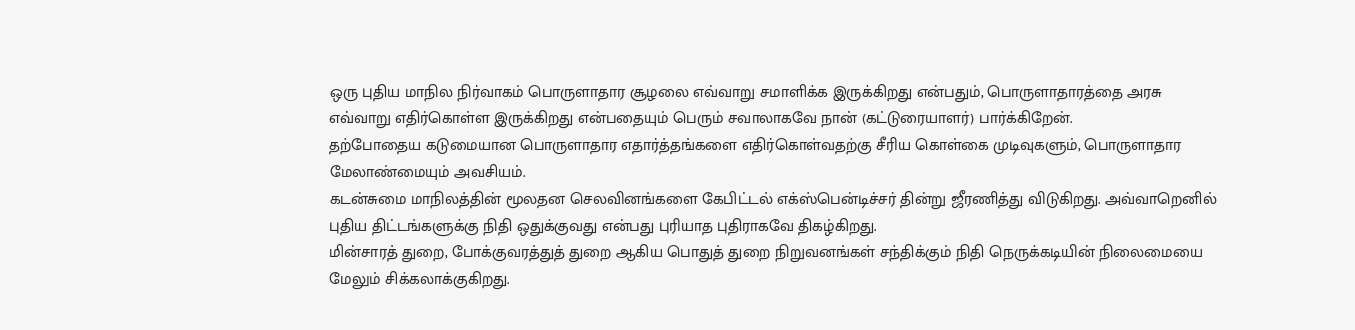ஒரு புதிய மாநில நிர்வாகம் பொருளாதார சூழலை எவ்வாறு சமாளிக்க இருக்கிறது என்பதும், பொருளாதாரத்தை அரசு எவ்வாறு எதிர்கொள்ள இருக்கிறது என்பதையும் பெரும் சவாலாகவே நான் (கட்டுரையாளர்) பார்க்கிறேன்.
தற்போதைய கடுமையான பொருளாதார எதார்த்தங்களை எதிர்கொள்வதற்கு சீரிய கொள்கை முடிவுகளும், பொருளாதார மேலாண்மையும் அவசியம்.
கடன்சுமை மாநிலத்தின் மூலதன செலவினங்களை கேபிட்டல் எக்ஸ்பென்டிச்சர் தின்று ஜீரணித்து விடுகிறது. அவ்வாறெனில் புதிய திட்டங்களுக்கு நிதி ஒதுக்குவது என்பது புரியாத புதிராகவே திகழ்கிறது.
மின்சாரத் துறை, போக்குவரத்துத் துறை ஆகிய பொதுத் துறை நிறுவனங்கள் சந்திக்கும் நிதி நெருக்கடியின் நிலைமையை மேலும் சிக்கலாக்குகிறது.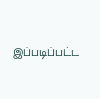இப்படிப்பட்ட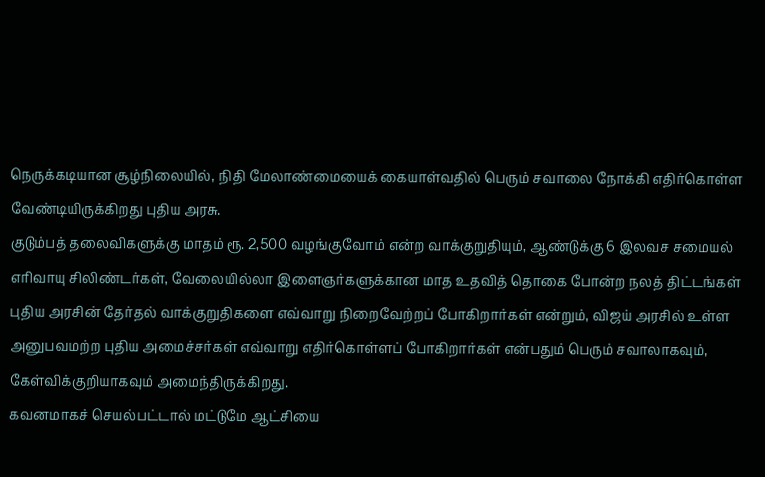நெருக்கடியான சூழ்நிலையில், நிதி மேலாண்மையைக் கையாள்வதில் பெரும் சவாலை நோக்கி எதிர்கொள்ள வேண்டியிருக்கிறது புதிய அரசு.
குடும்பத் தலைவிகளுக்கு மாதம் ரூ. 2,500 வழங்குவோம் என்ற வாக்குறுதியும், ஆண்டுக்கு 6 இலவச சமையல் எரிவாயு சிலிண்டர்கள், வேலையில்லா இளைஞர்களுக்கான மாத உதவித் தொகை போன்ற நலத் திட்டங்கள் புதிய அரசின் தேர்தல் வாக்குறுதிகளை எவ்வாறு நிறைவேற்றப் போகிறார்கள் என்றும், விஜய் அரசில் உள்ள அனுபவமற்ற புதிய அமைச்சர்கள் எவ்வாறு எதிர்கொள்ளப் போகிறார்கள் என்பதும் பெரும் சவாலாகவும், கேள்விக்குறியாகவும் அமைந்திருக்கிறது.
கவனமாகச் செயல்பட்டால் மட்டுமே ஆட்சியை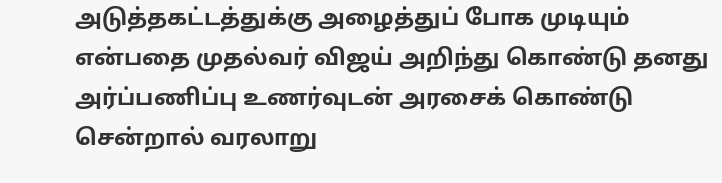அடுத்தகட்டத்துக்கு அழைத்துப் போக முடியும் என்பதை முதல்வர் விஜய் அறிந்து கொண்டு தனது அர்ப்பணிப்பு உணர்வுடன் அரசைக் கொண்டு சென்றால் வரலாறு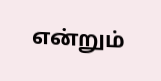என்றும்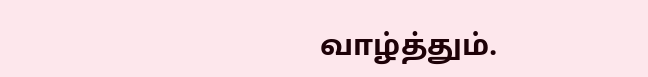வாழ்த்தும்.